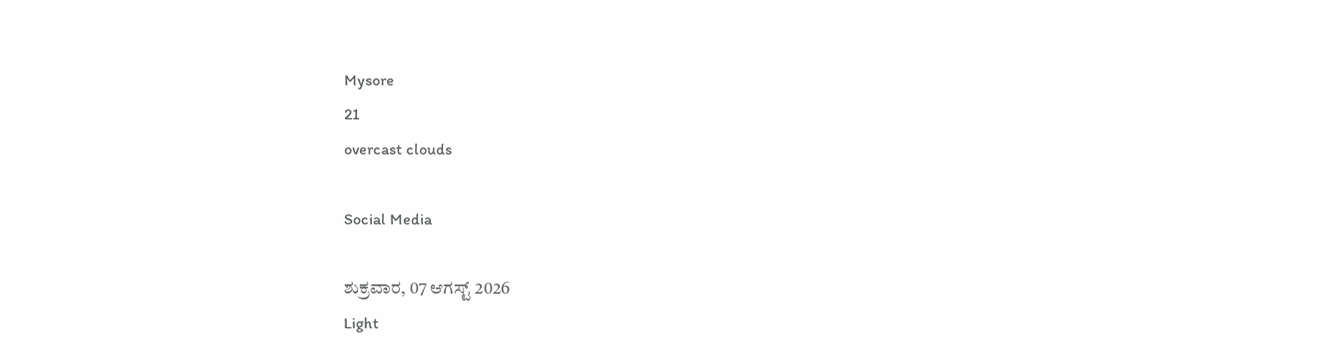Mysore
21
overcast clouds

Social Media

ಶುಕ್ರವಾರ, 07 ಆಗಸ್ಟ್ 2026
Light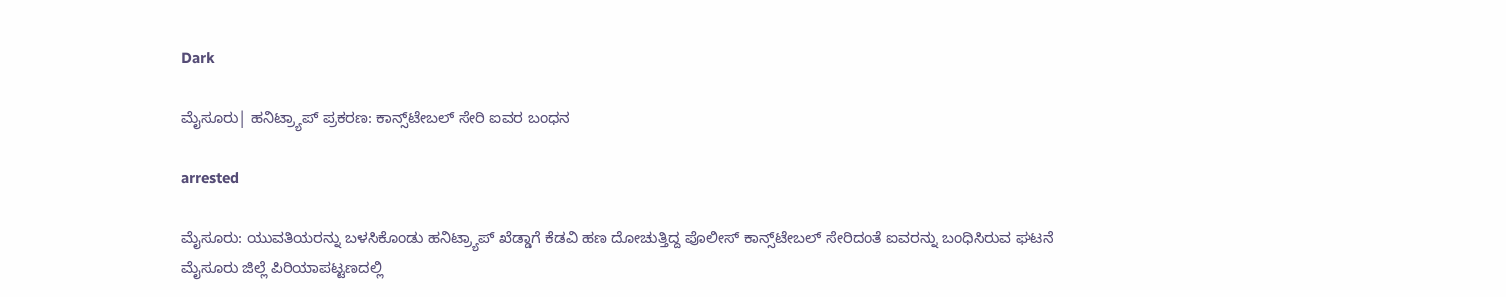Dark

ಮೈಸೂರು| ಹನಿಟ್ರ್ಯಾಪ್‌ ಪ್ರಕರಣ: ಕಾನ್ಸ್‌ಟೇಬಲ್‌ ಸೇರಿ ಐವರ ಬಂಧನ

arrested

ಮೈಸೂರು: ಯುವತಿಯರನ್ನು ಬಳಸಿಕೊಂಡು ಹನಿಟ್ರ್ಯಾಪ್‌ ಖೆಡ್ಡಾಗೆ ಕೆಡವಿ ಹಣ ದೋಚುತ್ತಿದ್ದ ಪೊಲೀಸ್‌ ಕಾನ್ಸ್‌ಟೇಬಲ್‌ ಸೇರಿದಂತೆ ಐವರನ್ನು ಬಂಧಿಸಿರುವ ಘಟನೆ ಮೈಸೂರು ಜಿಲ್ಲೆ ಪಿರಿಯಾಪಟ್ಟಣದಲ್ಲಿ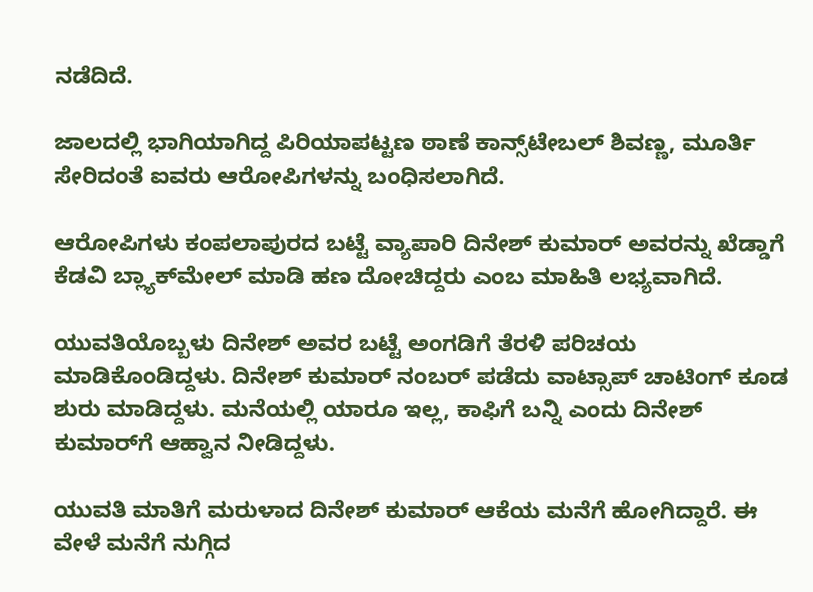ನಡೆದಿದೆ.

ಜಾಲದಲ್ಲಿ ಭಾಗಿಯಾಗಿದ್ದ ಪಿರಿಯಾಪಟ್ಟಣ ಠಾಣೆ ಕಾನ್ಸ್‌ಟೇಬಲ್‌ ಶಿವಣ್ಣ, ಮೂರ್ತಿ ಸೇರಿದಂತೆ ಐವರು ಆರೋಪಿಗಳನ್ನು ಬಂಧಿಸಲಾಗಿದೆ.

ಆರೋಪಿಗಳು ಕಂಪಲಾಪುರದ ಬಟ್ಟೆ ವ್ಯಾಪಾರಿ ದಿನೇಶ್‌ ಕುಮಾರ್‌ ಅವರನ್ನು ಖೆಡ್ಡಾಗೆ ಕೆಡವಿ ಬ್ಲ್ಯಾಕ್‌ಮೇಲ್‌ ಮಾಡಿ ಹಣ ದೋಚಿದ್ದರು ಎಂಬ ಮಾಹಿತಿ ಲಭ್ಯವಾಗಿದೆ.

ಯುವತಿಯೊಬ್ಬಳು ದಿನೇಶ್‌ ಅವರ ಬಟ್ಟೆ ಅಂಗಡಿಗೆ ತೆರಳಿ ಪರಿಚಯ ಮಾಡಿಕೊಂಡಿದ್ದಳು. ದಿನೇಶ್‌ ಕುಮಾರ್‌ ನಂಬರ್‌ ಪಡೆದು ವಾಟ್ಸಾಪ್‌ ಚಾಟಿಂಗ್‌ ಕೂಡ ಶುರು ಮಾಡಿದ್ದಳು. ಮನೆಯಲ್ಲಿ ಯಾರೂ ಇಲ್ಲ, ಕಾಫಿಗೆ ಬನ್ನಿ ಎಂದು ದಿನೇಶ್‌ ಕುಮಾರ್‌ಗೆ ಆಹ್ವಾನ ನೀಡಿದ್ದಳು.

ಯುವತಿ ಮಾತಿಗೆ ಮರುಳಾದ ದಿನೇಶ್‌ ಕುಮಾರ್‌ ಆಕೆಯ ಮನೆಗೆ ಹೋಗಿದ್ದಾರೆ. ಈ ವೇಳೆ ಮನೆಗೆ ನುಗ್ಗಿದ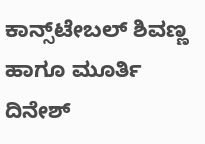ಕಾನ್ಸ್‌ಟೇಬಲ್‌ ಶಿವಣ್ಣ ಹಾಗೂ ಮೂರ್ತಿ ದಿನೇಶ್‌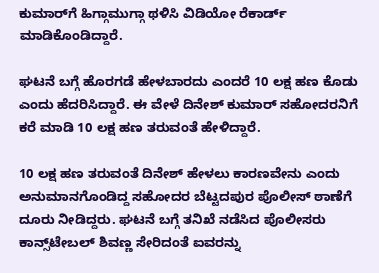ಕುಮಾರ್‌ಗೆ ಹಿಗ್ಗಾಮುಗ್ಗಾ ಥಳಿಸಿ ವಿಡಿಯೋ ರೆಕಾರ್ಡ್‌ ಮಾಡಿಕೊಂಡಿದ್ದಾರೆ.

ಘಟನೆ ಬಗ್ಗೆ ಹೊರಗಡೆ ಹೇಳಬಾರದು ಎಂದರೆ 10 ಲಕ್ಷ ಹಣ ಕೊಡು ಎಂದು ಹೆದರಿಸಿದ್ದಾರೆ. ಈ ವೇಳೆ ದಿನೇಶ್‌ ಕುಮಾರ್‌ ಸಹೋದರನಿಗೆ ಕರೆ ಮಾಡಿ 10 ಲಕ್ಷ ಹಣ ತರುವಂತೆ ಹೇಳಿದ್ದಾರೆ.

10 ಲಕ್ಷ ಹಣ ತರುವಂತೆ ದಿನೇಶ್‌ ಹೇಳಲು ಕಾರಣವೇನು ಎಂದು ಅನುಮಾನಗೊಂಡಿದ್ದ ಸಹೋದರ ಬೆಟ್ಟದಪುರ ಪೊಲೀಸ್‌ ಠಾಣೆಗೆ ದೂರು ನೀಡಿದ್ದರು. ಘಟನೆ ಬಗ್ಗೆ ತನಿಖೆ ನಡೆಸಿದ ಪೊಲೀಸರು ಕಾನ್ಸ್‌ಟೇಬಲ್‌ ಶಿವಣ್ಣ ಸೇರಿದಂತೆ ಐವರನ್ನು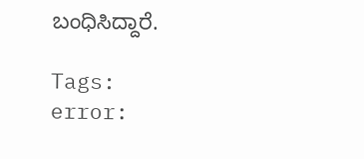ಬಂಧಿಸಿದ್ದಾರೆ.

Tags:
error: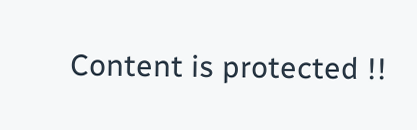Content is protected !!